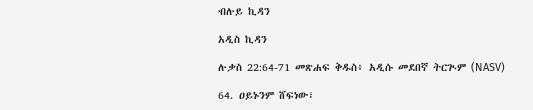ብሉይ ኪዳን

አዲስ ኪዳን

ሉቃስ 22:64-71 መጽሐፍ ቅዱስ፥ አዲሱ መደበኛ ትርጒም (NASV)

64. ዐይኑንም ሸፍነው፣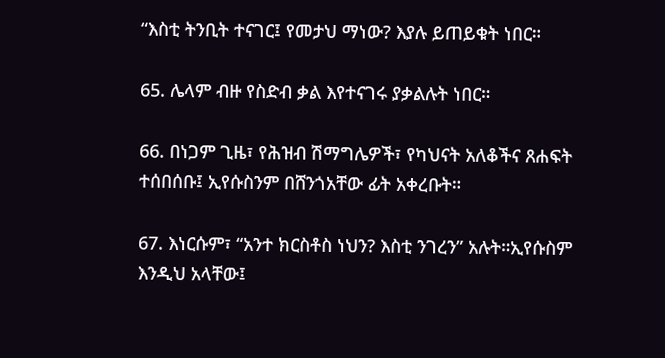“እስቲ ትንቢት ተናገር፤ የመታህ ማነው? እያሉ ይጠይቁት ነበር።

65. ሌላም ብዙ የስድብ ቃል እየተናገሩ ያቃልሉት ነበር።

66. በነጋም ጊዜ፣ የሕዝብ ሽማግሌዎች፣ የካህናት አለቆችና ጸሐፍት ተሰበሰቡ፤ ኢየሱስንም በሸንጎአቸው ፊት አቀረቡት።

67. እነርሱም፣ “አንተ ክርስቶስ ነህን? እስቲ ንገረን” አሉት።ኢየሱስም እንዲህ አላቸው፤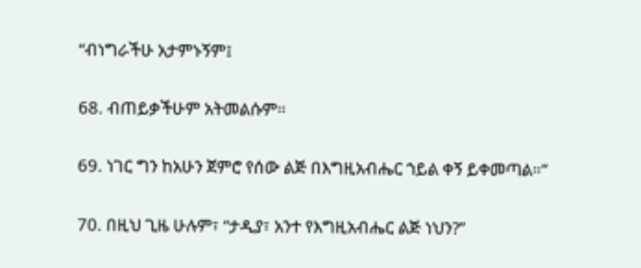“ብነግራችሁ አታምኑኝም፤

68. ብጠይቃችሁም አትመልሱም።

69. ነገር ግን ከአሁን ጀምሮ የሰው ልጅ በእግዚአብሔር ኀይል ቀኝ ይቀመጣል።”

70. በዚህ ጊዜ ሁሉም፣ “ታዲያ፣ አንተ የእግዚአብሔር ልጅ ነህን?”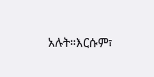አሉት።እርሱም፣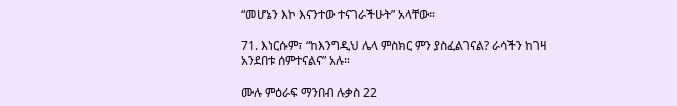“መሆኔን እኮ እናንተው ተናገራችሁት” አላቸው።

71. እነርሱም፣ “ከእንግዲህ ሌላ ምስክር ምን ያስፈልገናል? ራሳችን ከገዛ አንደበቱ ሰምተናልና” አሉ።

ሙሉ ምዕራፍ ማንበብ ሉቃስ 22